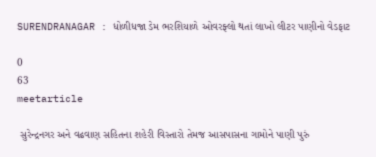SURENDRANAGAR : ધોળીધજા ડેમ ભરશિયાળે ઓવરફ્લો થતાં લાખો લીટર પાણીનો વેડફાટ

0
63
meetarticle

 સુરેન્દ્રનગર અને વઢવાણ સહિતના શહેરી વિસ્તારો તેમજ આસપાસના ગામોને પાણી પુરું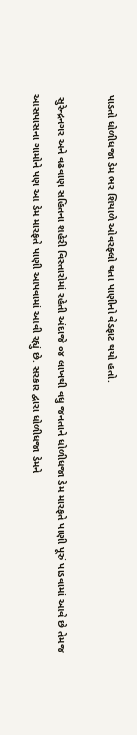પાડતો ધોળીધજા ડેમ ભર શિયાળે ઓવરફ્લો થતા પાણીનો વેડફાટ થયો હતો.

 સુરેન્દ્રનગર અને વઢવાણ સહિતના શહેરી વિસ્તારોમાં રહેતી અંદાજે ૦૪ લાખથી વધુ જનતાને ધોળીધજા ડેમ મારફતે પાણી પૂરું પાડવામાં આવે છે તેમજ આસપાસના ગામોને પણ આ ડેમ મારફતે પાણી આપવામાં આવી રહ્યું છે. સરકાર દ્વારા ધોળીધજા ડેમને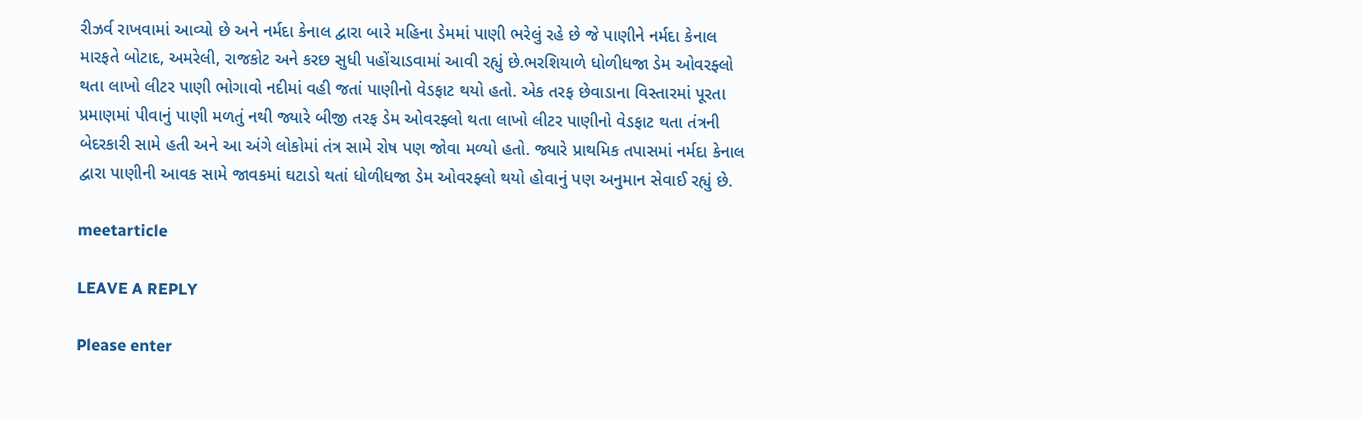રીઝર્વ રાખવામાં આવ્યો છે અને નર્મદા કેનાલ દ્વારા બારે મહિના ડેમમાં પાણી ભરેલું રહે છે જે પાણીને નર્મદા કેનાલ મારફતે બોટાદ, અમરેલી, રાજકોટ અને કરછ સુધી પહોંચાડવામાં આવી રહ્યું છે.ભરશિયાળે ધોળીધજા ડેમ ઓવરફ્લો થતા લાખો લીટર પાણી ભોગાવો નદીમાં વહી જતાં પાણીનો વેડફાટ થયો હતો. એક તરફ છેવાડાના વિસ્તારમાં પૂરતા પ્રમાણમાં પીવાનું પાણી મળતું નથી જ્યારે બીજી તરફ ડેમ ઓવરફ્લો થતા લાખો લીટર પાણીનો વેડફાટ થતા તંત્રની બેદરકારી સામે હતી અને આ અંગે લોકોમાં તંત્ર સામે રોષ પણ જોવા મળ્યો હતો. જ્યારે પ્રાથમિક તપાસમાં નર્મદા કેનાલ દ્વારા પાણીની આવક સામે જાવકમાં ઘટાડો થતાં ધોળીધજા ડેમ ઓવરફ્લો થયો હોવાનું પણ અનુમાન સેવાઈ રહ્યું છે.

meetarticle

LEAVE A REPLY

Please enter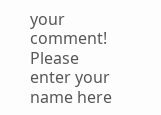your comment!
Please enter your name here